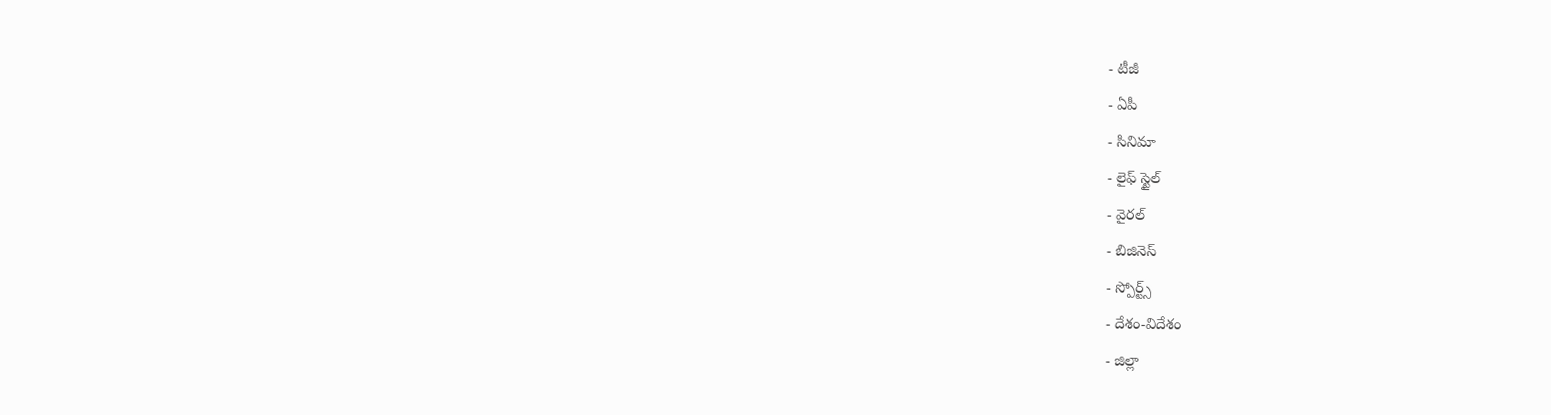- టీజీ
- ఏపీ
- సినిమా
- లైఫ్ స్టైల్
- వైరల్
- బిజినెస్
- స్పోర్ట్స్
- దేశం-విదేశం
- జిల్లా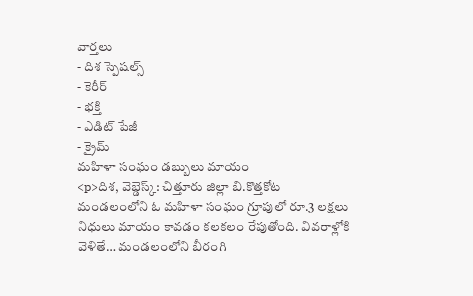వార్తలు
- దిశ స్పెషల్స్
- కెరీర్
- భక్తి
- ఎడిట్ పేజీ
- క్రైమ్
మహిళా సంఘం డబ్బులు మాయం
<p>దిశ, వెబ్డెస్క్: చిత్తూరు జిల్లా బి.కొత్తకోట మండలంలోని ఓ మహిళా సంఘం గ్రూపులో రూ.3 లక్షలు నిధులు మాయం కావడం కలకలం రేపుతోంది. వివరాళ్లోకి వెళితే… మండలంలోని బీరంగి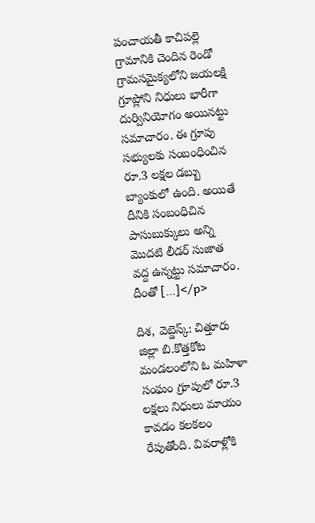పంచాయతీ కాచిపల్లె గ్రామానికి చెందిన రెండో గ్రామసమైక్యలోని జయలక్షి గ్రూప్లోని నిధులు భారీగా దుర్వినియోగం అయినట్టు సమాచారం. ఈ గ్రూపు సభ్యులకు సంబంధించిన రూ.3 లక్షల డబ్బు బ్యాంకులో ఉంది. అయితే దీనికి సంబంధిచిన పాసుబుక్కులు అన్ని మొదటి లీడర్ సుజాత వద్ద ఉన్నట్టు సమాచారం. దీంతో […]</p>

దిశ, వెబ్డెస్క్: చిత్తూరు జిల్లా బి.కొత్తకోట మండలంలోని ఓ మహిళా సంఘం గ్రూపులో రూ.3 లక్షలు నిధులు మాయం కావడం కలకలం రేపుతోంది. వివరాళ్లోకి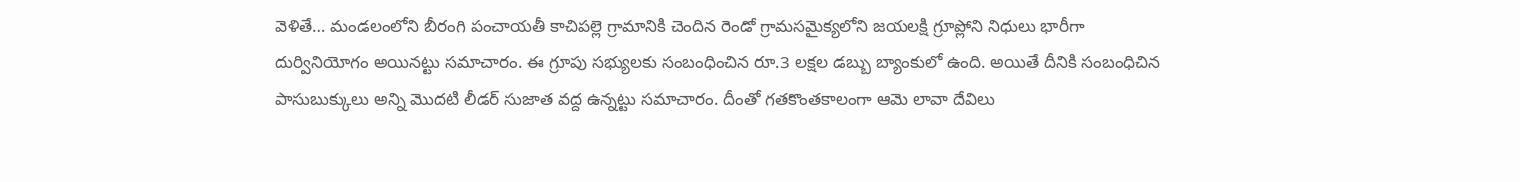వెళితే… మండలంలోని బీరంగి పంచాయతీ కాచిపల్లె గ్రామానికి చెందిన రెండో గ్రామసమైక్యలోని జయలక్షి గ్రూప్లోని నిధులు భారీగా దుర్వినియోగం అయినట్టు సమాచారం. ఈ గ్రూపు సభ్యులకు సంబంధించిన రూ.3 లక్షల డబ్బు బ్యాంకులో ఉంది. అయితే దీనికి సంబంధిచిన పాసుబుక్కులు అన్ని మొదటి లీడర్ సుజాత వద్ద ఉన్నట్టు సమాచారం. దీంతో గతకొంతకాలంగా ఆమె లావా దేవిలు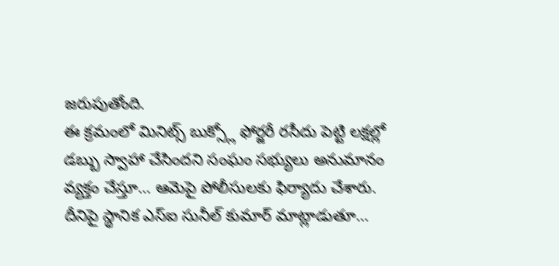జరుపుతోంది.
ఈ క్రమంలో మినిట్స్ బుక్స్లో ఫోర్జరీ రసీదు పెట్టి లక్షల్లో డబ్బు స్వాహా చేసిందని సంఘం సభ్యులు అనుమానం వ్యక్తం చేస్తూ… ఆమెపై పోలీసులకు ఫిర్యాదు చేశారు. దీనిపై స్థానిక ఎస్ఐ సునీల్ కుమార్ మాట్లాడుతూ…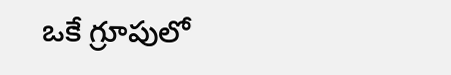ఒకే గ్రూపులో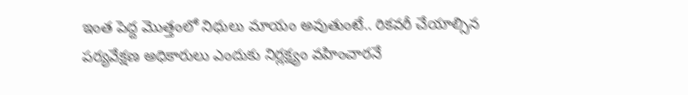ఇంత పెద్ద మొత్తంలో నిధులు మాయం అవుతుంటే.. రికవరీ చేయాల్సిన పర్యవేక్షణ అధికారులు ఎందుకు నిర్లక్ష్యం వహించారనే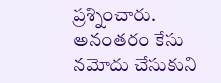ప్రశ్నించారు. అనంతరం కేసు నమోదు చేసుకుని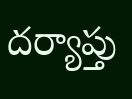దర్యాప్తు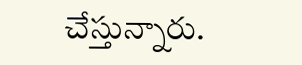చేస్తున్నారు.